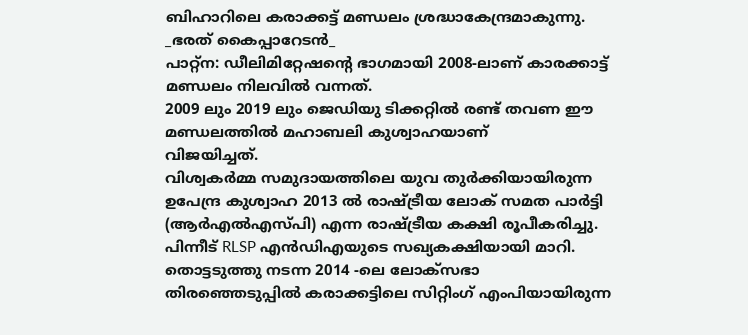ബിഹാറിലെ കരാക്കട്ട് മണ്ഡലം ശ്രദ്ധാകേന്ദ്രമാകുന്നു.
_ഭരത് കൈപ്പാറേടൻ_
പാറ്റ്ന: ഡീലിമിറ്റേഷൻ്റെ ഭാഗമായി 2008-ലാണ് കാരക്കാട്ട് മണ്ഡലം നിലവിൽ വന്നത്.
2009 ലും 2019 ലും ജെഡിയു ടിക്കറ്റിൽ രണ്ട് തവണ ഈ മണ്ഡലത്തിൽ മഹാബലി കുശ്വാഹയാണ്
വിജയിച്ചത്.
വിശ്വകർമ്മ സമുദായത്തിലെ യുവ തുർക്കിയായിരുന്ന ഉപേന്ദ്ര കുശ്വാഹ 2013 ൽ രാഷ്ട്രീയ ലോക് സമത പാർട്ടി (ആർഎൽഎസ്പി) എന്ന രാഷ്ട്രീയ കക്ഷി രൂപീകരിച്ചു.
പിന്നീട് RLSP എൻഡിഎയുടെ സഖ്യകക്ഷിയായി മാറി.
തൊട്ടടുത്തു നടന്ന 2014 -ലെ ലോക്സഭാ തിരഞ്ഞെടുപ്പിൽ കരാക്കട്ടിലെ സിറ്റിംഗ് എംപിയായിരുന്ന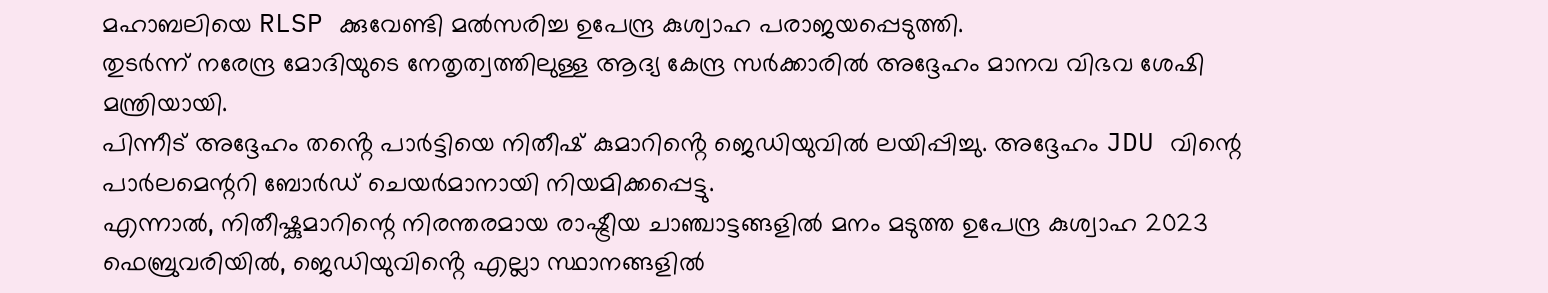മഹാബലിയെ RLSP ക്കുവേണ്ടി മൽസരിച്ച ഉപേന്ദ്ര കുശ്വാഹ പരാജയപ്പെടുത്തി.
തുടർന്ന് നരേന്ദ്ര മോദിയുടെ നേതൃത്വത്തിലുള്ള ആദ്യ കേന്ദ്ര സർക്കാരിൽ അദ്ദേഹം മാനവ വിഭവ ശേഷി മന്ത്രിയായി.
പിന്നീട് അദ്ദേഹം തൻ്റെ പാർട്ടിയെ നിതീഷ് കുമാറിൻ്റെ ജെഡിയുവിൽ ലയിപ്പിച്ചു. അദ്ദേഹം JDU വിന്റെ പാർലമെന്ററി ബോർഡ് ചെയർമാനായി നിയമിക്കപ്പെട്ടു.
എന്നാൽ, നിതീഷ്കുമാറിന്റെ നിരന്തരമായ രാഷ്ട്രീയ ചാഞ്ചാട്ടങ്ങളിൽ മനം മടുത്ത ഉപേന്ദ്ര കുശ്വാഹ 2023 ഫെബ്രുവരിയിൽ, ജെഡിയുവിൻ്റെ എല്ലാ സ്ഥാനങ്ങളിൽ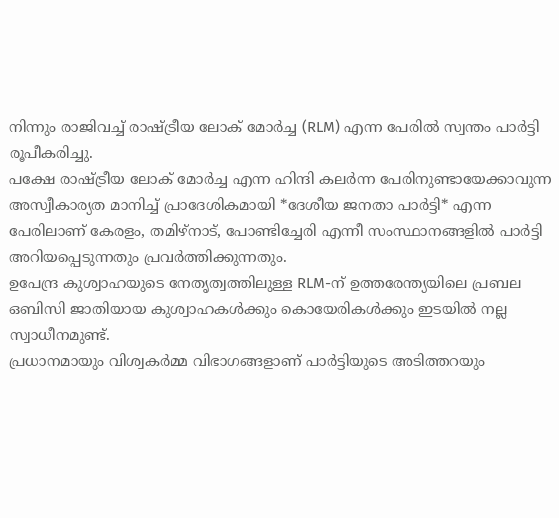നിന്നും രാജിവച്ച് രാഷ്ട്രീയ ലോക് മോർച്ച (RLM) എന്ന പേരിൽ സ്വന്തം പാർട്ടി രൂപീകരിച്ചു.
പക്ഷേ രാഷ്ട്രീയ ലോക് മോർച്ച എന്ന ഹിന്ദി കലർന്ന പേരിനുണ്ടായേക്കാവുന്ന അസ്വീകാര്യത മാനിച്ച് പ്രാദേശികമായി *ദേശീയ ജനതാ പാർട്ടി* എന്ന പേരിലാണ് കേരളം, തമിഴ്നാട്, പോണ്ടിച്ചേരി എന്നീ സംസ്ഥാനങ്ങളിൽ പാർട്ടി അറിയപ്പെടുന്നതും പ്രവർത്തിക്കുന്നതും.
ഉപേന്ദ്ര കുശ്വാഹയുടെ നേതൃത്വത്തിലുള്ള RLM-ന് ഉത്തരേന്ത്യയിലെ പ്രബല ഒബിസി ജാതിയായ കുശ്വാഹകൾക്കും കൊയേരികൾക്കും ഇടയിൽ നല്ല സ്വാധീനമുണ്ട്.
പ്രധാനമായും വിശ്വകർമ്മ വിഭാഗങ്ങളാണ് പാർട്ടിയുടെ അടിത്തറയും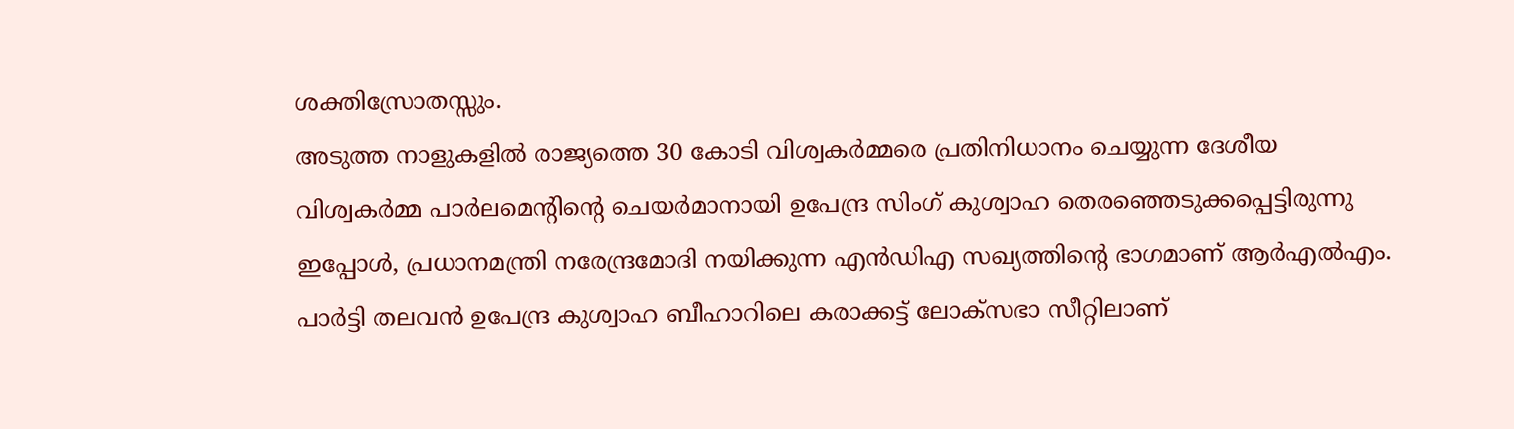ശക്തിസ്രോതസ്സും.
അടുത്ത നാളുകളിൽ രാജ്യത്തെ 30 കോടി വിശ്വകർമ്മരെ പ്രതിനിധാനം ചെയ്യുന്ന ദേശീയ വിശ്വകർമ്മ പാർലമെന്റിന്റെ ചെയർമാനായി ഉപേന്ദ്ര സിംഗ് കുശ്വാഹ തെരഞ്ഞെടുക്കപ്പെട്ടിരുന്നു
ഇപ്പോൾ, പ്രധാനമന്ത്രി നരേന്ദ്രമോദി നയിക്കുന്ന എൻഡിഎ സഖ്യത്തിൻ്റെ ഭാഗമാണ് ആർഎൽഎം.
പാർട്ടി തലവൻ ഉപേന്ദ്ര കുശ്വാഹ ബീഹാറിലെ കരാക്കട്ട് ലോക്സഭാ സീറ്റിലാണ്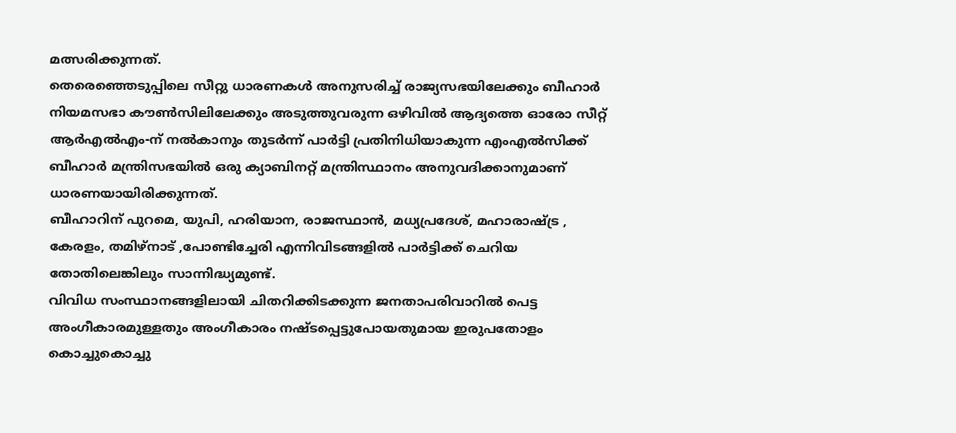മത്സരിക്കുന്നത്.
തെരെഞ്ഞെടുപ്പിലെ സീറ്റു ധാരണകൾ അനുസരിച്ച് രാജ്യസഭയിലേക്കും ബീഹാർ നിയമസഭാ കൗൺസിലിലേക്കും അടുത്തുവരുന്ന ഒഴിവിൽ ആദ്യത്തെ ഓരോ സീറ്റ് ആർഎൽഎം-ന് നൽകാനും തുടർന്ന് പാർട്ടി പ്രതിനിധിയാകുന്ന എംഎൽസിക്ക് ബീഹാർ മന്ത്രിസഭയിൽ ഒരു ക്യാബിനറ്റ് മന്ത്രിസ്ഥാനം അനുവദിക്കാനുമാണ് ധാരണയായിരിക്കുന്നത്.
ബീഹാറിന് പുറമെ, യുപി, ഹരിയാന, രാജസ്ഥാൻ, മധ്യപ്രദേശ്, മഹാരാഷ്ട്ര , കേരളം, തമിഴ്നാട് ,പോണ്ടിച്ചേരി എന്നിവിടങ്ങളിൽ പാർട്ടിക്ക് ചെറിയ തോതിലെങ്കിലും സാന്നിദ്ധ്യമുണ്ട്.
വിവിധ സംസ്ഥാനങ്ങളിലായി ചിതറിക്കിടക്കുന്ന ജനതാപരിവാറിൽ പെട്ട അംഗീകാരമുള്ളതും അംഗീകാരം നഷ്ടപ്പെട്ടുപോയതുമായ ഇരുപതോളം കൊച്ചുകൊച്ചു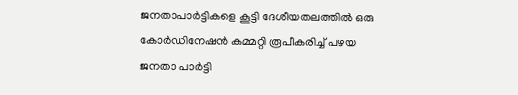ജനതാപാർട്ടികളെ കൂട്ടി ദേശീയതലത്തിൽ ഒരു കോർഡിനേഷൻ കമ്മറ്റി രൂപീകരിച്ച് പഴയ ജനതാ പാർട്ടി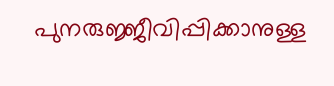പുനരുജ്ജീവിപ്പിക്കാനുള്ള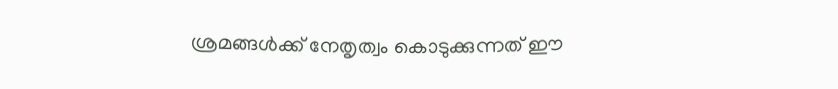ശ്രമങ്ങൾക്ക് നേതൃത്വം കൊടുക്കുന്നത് ഈ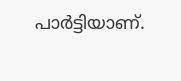പാർട്ടിയാണ്.